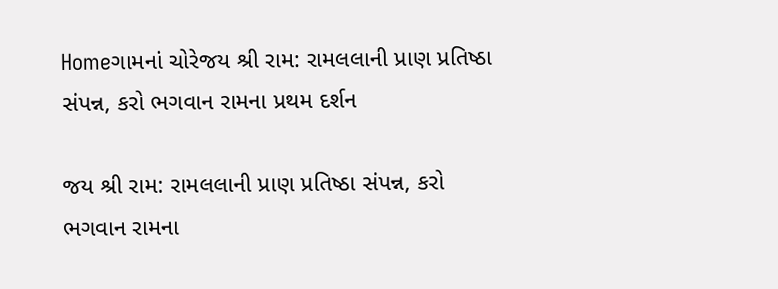Homeગામનાં ચોરેજય શ્રી રામ: રામલલાની પ્રાણ પ્રતિષ્ઠા સંપન્ન, કરો ભગવાન રામના પ્રથમ દર્શન

જય શ્રી રામ: રામલલાની પ્રાણ પ્રતિષ્ઠા સંપન્ન, કરો ભગવાન રામના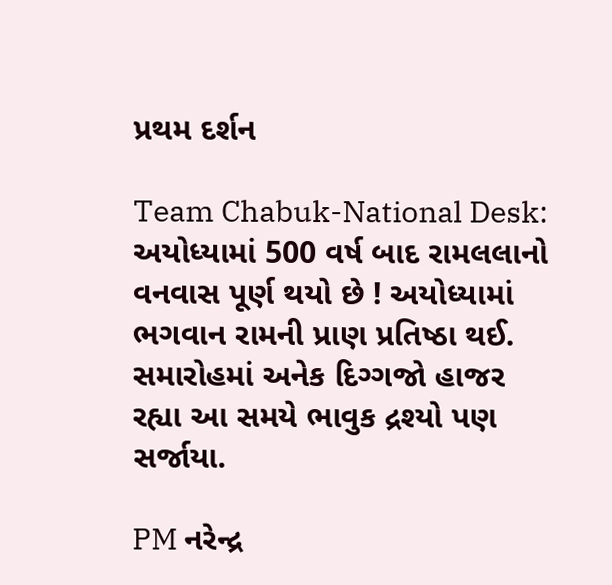પ્રથમ દર્શન

Team Chabuk-National Desk: અયોધ્યામાં 500 વર્ષ બાદ રામલલાનો વનવાસ પૂર્ણ થયો છે ! અયોધ્યામાં ભગવાન રામની પ્રાણ પ્રતિષ્ઠા થઈ. સમારોહમાં અનેક દિગ્ગજો હાજર રહ્યા આ સમયે ભાવુક દ્રશ્યો પણ સર્જાયા.

PM નરેન્દ્ર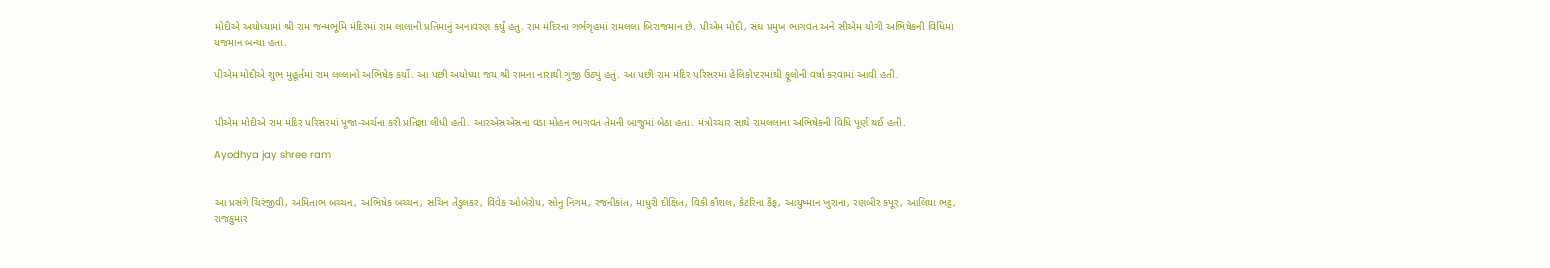મોદીએ અયોધ્યામાં શ્રી રામ જન્મભૂમિ મંદિરમાં રામ લાલાની પ્રતિમાનું અનાવરણ કર્યું હતુ. રામ મંદિરના ગર્ભગૃહમાં રામલલા બિરાજમાન છે. પીએમ મોદી, સંઘ પ્રમુખ ભાગવત અને સીએમ યોગી અભિષેકની વિધિમાં યજમાન બન્યા હતા.

પીએમ મોદીએ શુભ મુહૂર્તમાં રામ લલ્લાનો અભિષેક કર્યો. આ પછી અયોધ્યા જય શ્રી રામના નારાથી ગુંજી ઉઠ્યું હતું. આ પછી રામ મંદિર પરિસરમાં હેલિકોપ્ટરમાંથી ફૂલોની વર્ષા કરવામાં આવી હતી.


પીએમ મોદીએ રામ મંદિર પરિસરમાં પૂજા-અર્ચના કરી પ્રતિજ્ઞા લીધી હતી. આરએસએસના વડા મોહન ભાગવત તેમની બાજુમાં બેઠા હતા. મંત્રોચ્ચાર સાથે રામલલાના અભિષેકની વિધિ પૂર્ણ થઈ હતી.

Ayodhya jay shree ram


આ પ્રસંગે ચિરંજીવી, અમિતાભ બચ્ચન, અભિષેક બચ્ચન, સચિન તેંડુલકર, વિવેક ઓબેરોય, સોનુ નિગમ, રજનીકાંત, માધુરી દીક્ષિત, વિકી કૌશલ, કેટરિના કૈફ, આયુષ્માન ખુરાના, રણબીર કપૂર, આલિયા ભટ્ટ, રાજકુમાર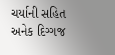ચર્યાની સહિત અનેક દિગ્ગજ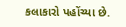કલાકારો પહોંચ્યા છે.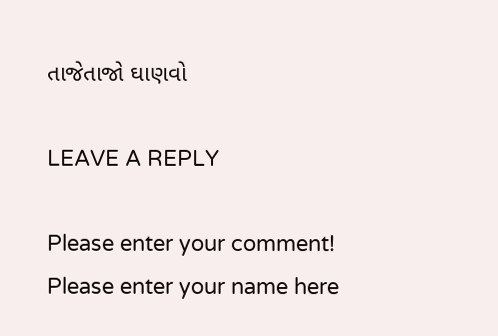તાજેતાજો ઘાણવો

LEAVE A REPLY

Please enter your comment!
Please enter your name here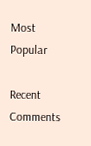Most Popular

Recent Comments